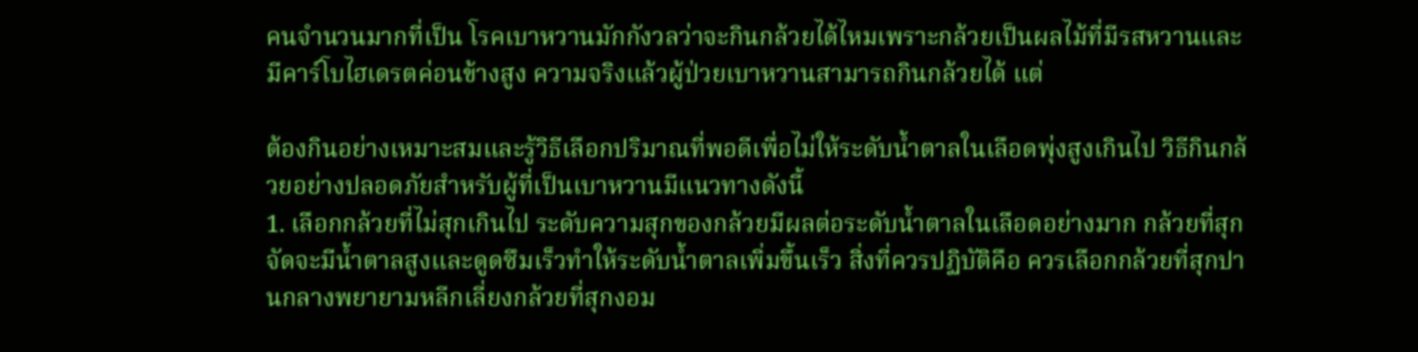คนจำนวนมากที่เป็น โรคเบาหวานมักกังวลว่าจะกินกล้วยได้ไหมเพราะกล้วยเป็นผลไม้ที่มีรสหวานและมีคาร์โบไฮเดรตค่อนข้างสูง ความจริงแล้วผู้ป่วยเบาหวานสามารถกินกล้วยได้ แต่

ต้องกินอย่างเหมาะสมและรู้วิธีเลือกปริมาณที่พอดีเพื่อไม่ให้ระดับน้ำตาลในเลือดพุ่งสูงเกินไป วิธีกินกล้วยอย่างปลอดภัยสำหรับผู้ที่เป็นเบาหวานมีแนวทางดังนี้
1. เลือกกล้วยที่ไม่สุกเกินไป ระดับความสุกของกล้วยมีผลต่อระดับน้ำตาลในเลือดอย่างมาก กล้วยที่สุกจัดจะมีน้ำตาลสูงและดูดซึมเร็วทำให้ระดับน้ำตาลเพิ่มขึ้นเร็ว สิ่งที่ควรปฏิบัติคือ ควรเลือกกล้วยที่สุกปานกลางพยายามหลีกเลี่ยงกล้วยที่สุกงอม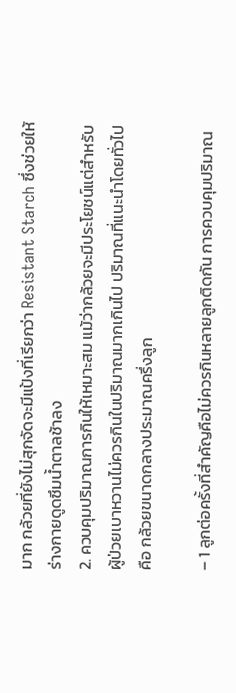มาก กล้วยที่ยังไม่สุกจัดจะมีแป้งที่เรียกว่า Resistant Starch ซึ่งช่วยให้ร่างกายดูดซึมน้ำตาลช้าลง
2. ควบคุมปริมาณการกินให้เหมาะสม แม้ว่ากล้วยจะมีประโยชน์แต่สำหรับผู้ป่วยเบาหวานไม่ควรกินในปริมาณมากเกินไป ปริมาณที่แนะนำโดยทั่วไปคือ กล้วยขนาดกลางประมาณครึ่งลูก

– 1 ลูกต่อครั้งที่สำคัญคือไม่ควรกินหลายลูกติดกัน การควบคุมปริมาณ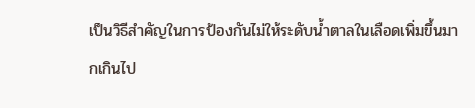เป็นวิธีสำคัญในการป้องกันไม่ให้ระดับน้ำตาลในเลือดเพิ่มขึ้นมากเกินไป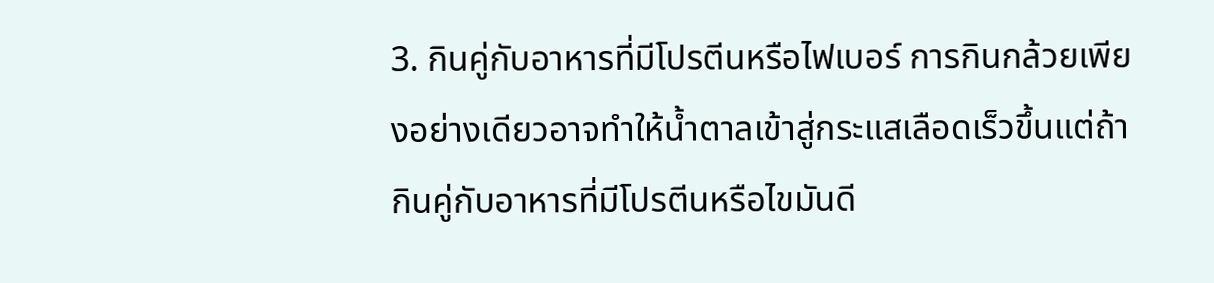3. กินคู่กับอาหารที่มีโปรตีนหรือไฟเบอร์ การกินกล้วยเพียงอย่างเดียวอาจทำให้น้ำตาลเข้าสู่กระแสเลือดเร็วขึ้นแต่ถ้ากินคู่กับอาหารที่มีโปรตีนหรือไขมันดี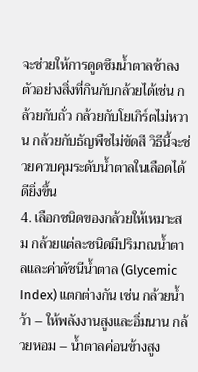จะช่วยให้การดูดซึมน้ำตาลช้าลงตัวอย่างสิ่งที่กินกับกล้วยได้เช่น กล้วยกับถั่ว กล้วยกับโยเกิร์ตไม่หวาน กล้วยกับธัญพืชไม่ขัดสี วิธีนี้จะช่วยควบคุมระดับน้ำตาลในเลือดได้ดียิ่งขึ้น
4. เลือกชนิดของกล้วยให้เหมาะสม กล้วยแต่ละชนิดมีปริมาณน้ำตาลและค่าดัชนีน้ำตาล (Glycemic Index) แตกต่างกัน เช่น กล้วยน้ำว้า – ให้พลังงานสูงและอิ่มนาน กล้วยหอม – น้ำตาลค่อนข้างสูง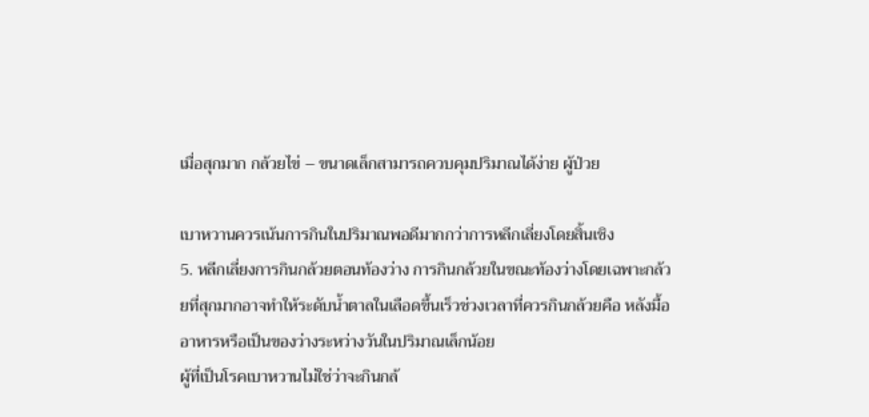เมื่อสุกมาก กล้วยไข่ – ขนาดเล็กสามารถควบคุมปริมาณได้ง่าย ผู้ป่วย

เบาหวานควรเน้นการกินในปริมาณพอดีมากกว่าการหลีกเลี่ยงโดยสิ้นเชิง
5. หลีกเลี่ยงการกินกล้วยตอนท้องว่าง การกินกล้วยในขณะท้องว่างโดยเฉพาะกล้วยที่สุกมากอาจทำให้ระดับน้ำตาลในเลือดขึ้นเร็วช่วงเวลาที่ควรกินกล้วยคือ หลังมื้ออาหารหรือเป็นของว่างระหว่างวันในปริมาณเล็กน้อย
ผู้ที่เป็นโรคเบาหวานไม่ใช่ว่าจะกินกล้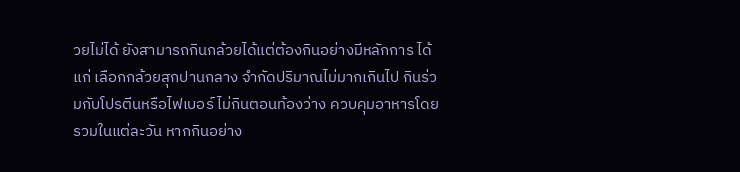วยไม่ได้ ยังสามารถกินกล้วยได้แต่ต้องกินอย่างมีหลักการ ได้แก่ เลือกกล้วยสุกปานกลาง จำกัดปริมาณไม่มากเกินไป กินร่วมกับโปรตีนหรือไฟเบอร์ ไม่กินตอนท้องว่าง ควบคุมอาหารโดยรวมในแต่ละวัน หากกินอย่าง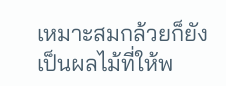เหมาะสมกล้วยก็ยังเป็นผลไม้ที่ให้พ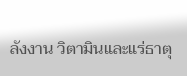ลังงาน วิตามินและแร่ธาตุ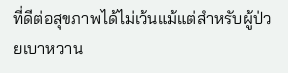ที่ดีต่อสุขภาพได้ไม่เว้นแม้แต่สำหรับผู้ป่วยเบาหวาน